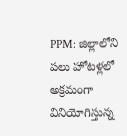PPM: జిల్లాలోని పలు హోటళ్లలో అక్రమంగా వినియోగిస్తున్న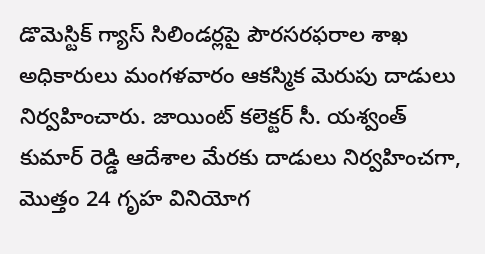డొమెస్టిక్ గ్యాస్ సిలిండర్లపై పౌరసరఫరాల శాఖ అధికారులు మంగళవారం ఆకస్మిక మెరుపు దాడులు నిర్వహించారు. జాయింట్ కలెక్టర్ సీ. యశ్వంత్ కుమార్ రెడ్డి ఆదేశాల మేరకు దాడులు నిర్వహించగా, మొత్తం 24 గృహ వినియోగ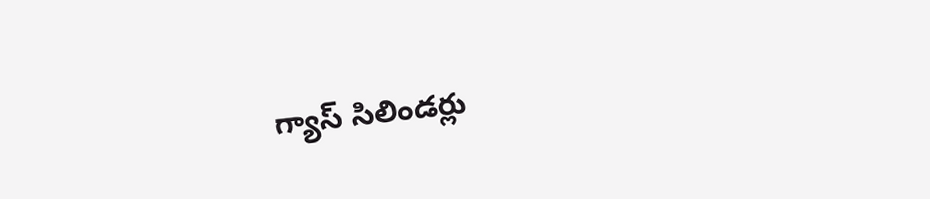గ్యాస్ సిలిండర్లు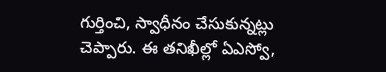గుర్తించి, స్వాధీనం చేసుకున్నట్లు చెప్పారు. ఈ తనిఖీల్లో ఏఎస్వో,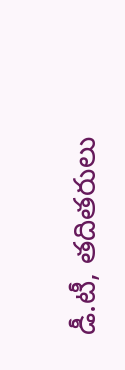డీ.టీ, తదితరులు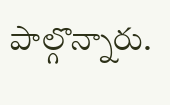పాల్గొన్నారు.